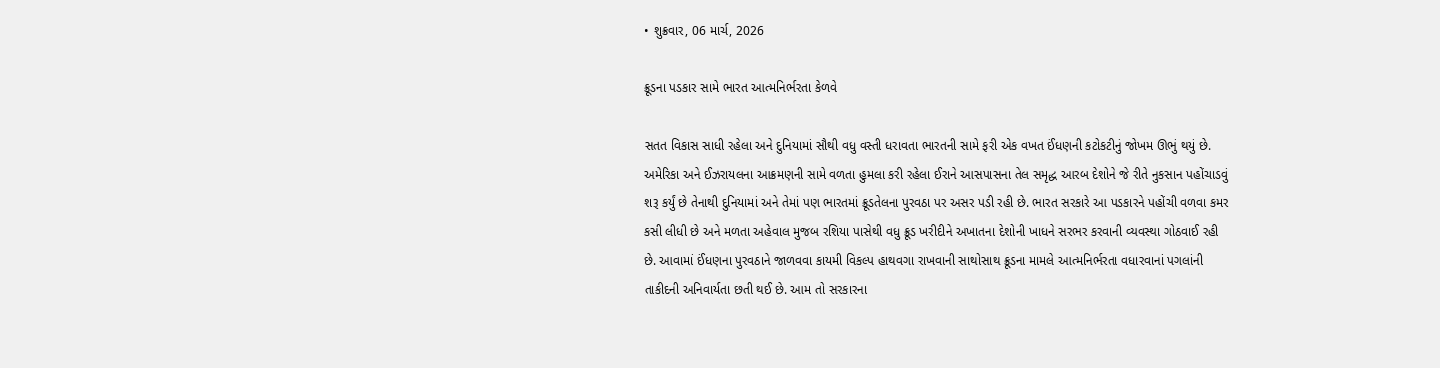• શુક્રવાર, 06 માર્ચ, 2026

ક્રૂડના પડકાર સામે ભારત આત્મનિર્ભરતા કેળવે

સતત વિકાસ સાધી રહેલા અને દુનિયામાં સૌથી વધુ વસ્તી ધરાવતા ભારતની સામે ફરી એક વખત ઈંધણની કટોકટીનું જોખમ ઊભું થયું છે. અમેરિકા અને ઈઝરાયલના આક્રમણની સામે વળતા હુમલા કરી રહેલા ઈરાને આસપાસના તેલ સમૃદ્ધ આરબ દેશોને જે રીતે નુકસાન પહોંચાડવું શરૂ કર્યું છે તેનાથી દુનિયામાં અને તેમાં પણ ભારતમાં ક્રૂડતેલના પુરવઠા પર અસર પડી રહી છે. ભારત સરકારે આ પડકારને પહોંચી વળવા કમર કસી લીધી છે અને મળતા અહેવાલ મુજબ રશિયા પાસેથી વધુ ક્રૂડ ખરીદીને અખાતના દેશોની ખાધને સરભર કરવાની વ્યવસ્થા ગોઠવાઈ રહી છે. આવામાં ઈંધણના પુરવઠાને જાળવવા કાયમી વિકલ્પ હાથવગા રાખવાની સાથોસાથ ક્રૂડના મામલે આત્મનિર્ભરતા વધારવાનાં પગલાંની તાકીદની અનિવાર્યતા છતી થઈ છે. આમ તો સરકારના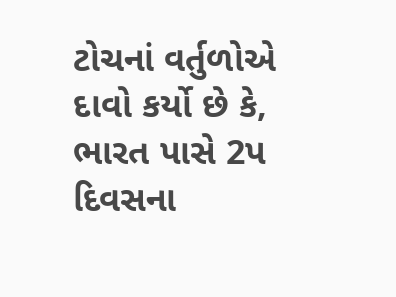ટોચનાં વર્તુળોએ દાવો કર્યો છે કે, ભારત પાસે 2પ દિવસના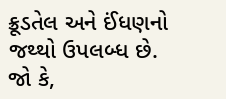ક્રૂડતેલ અને ઈંધણનો જથ્થો ઉપલબ્ધ છે. જો કે,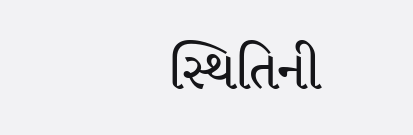સ્થિતિની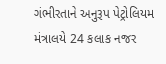ગંભીરતાને અનુરૂપ પેટ્રોલિયમ મંત્રાલયે 24 કલાક નજર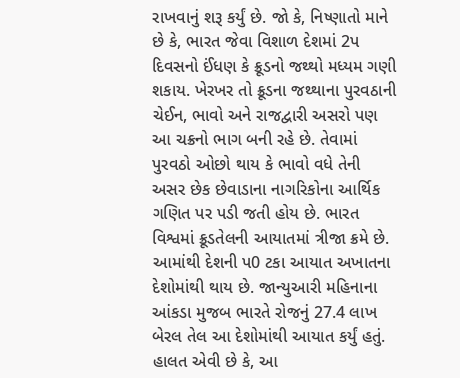રાખવાનું શરૂ કર્યું છે. જો કે, નિષ્ણાતો માને છે કે, ભારત જેવા વિશાળ દેશમાં 2પ દિવસનો ઈંધણ કે ક્રૂડનો જથ્થો મધ્યમ ગણી શકાય. ખેરખર તો ક્રૂડના જથ્થાના પુરવઠાની ચેઈન, ભાવો અને રાજદ્વારી અસરો પણ આ ચક્રનો ભાગ બની રહે છે. તેવામાં પુરવઠો ઓછો થાય કે ભાવો વધે તેની અસર છેક છેવાડાના નાગરિકોના આર્થિક ગણિત પર પડી જતી હોય છે. ભારત વિશ્વમાં ક્રૂડતેલની આયાતમાં ત્રીજા ક્રમે છે. આમાંથી દેશની પ0 ટકા આયાત અખાતના દેશોમાંથી થાય છે. જાન્યુઆરી મહિનાના આંકડા મુજબ ભારતે રોજનું 27.4 લાખ બેરલ તેલ આ દેશોમાંથી આયાત કર્યું હતું. હાલત એવી છે કે, આ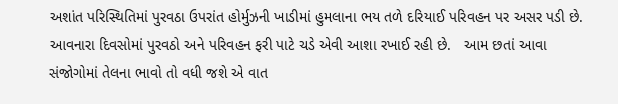અશાંત પરિસ્થિતિમાં પુરવઠા ઉપરાંત હોર્મુઝની ખાડીમાં હુમલાના ભય તળે દરિયાઈ પરિવહન પર અસર પડી છે. આવનારા દિવસોમાં પુરવઠો અને પરિવહન ફરી પાટે ચડે એવી આશા રખાઈ રહી છે.   આમ છતાં આવા સંજોગોમાં તેલના ભાવો તો વધી જશે એ વાત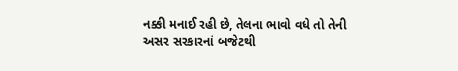નક્કી મનાઈ રહી છે, તેલના ભાવો વધે તો તેની અસર સરકારનાં બજેટથી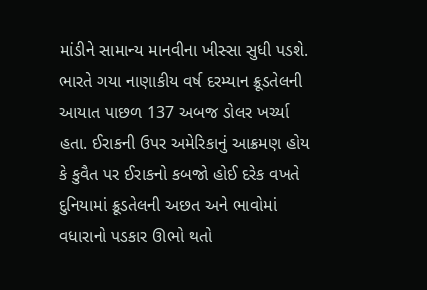માંડીને સામાન્ય માનવીના ખીસ્સા સુધી પડશે.  ભારતે ગયા નાણાકીય વર્ષ દરમ્યાન ક્રૂડતેલની આયાત પાછળ 137 અબજ ડોલર ખર્ચ્યા હતા. ઈરાકની ઉપર અમેરિકાનું આક્રમણ હોય કે કુવૈત પર ઈરાકનો કબજો હોઈ દરેક વખતે દુનિયામાં ક્રૂડતેલની અછત અને ભાવોમાં વધારાનો પડકાર ઊભો થતો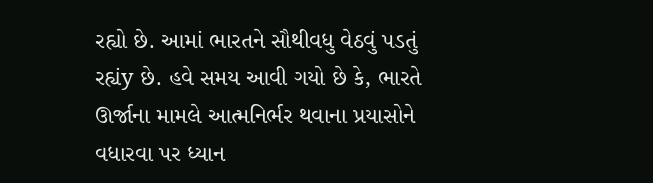રહ્યો છે. આમાં ભારતને સૌથીવધુ વેઠવું પડતું રહ્યંy છે. હવે સમય આવી ગયો છે કે, ભારતે ઊર્જાના મામલે આત્મનિર્ભર થવાના પ્રયાસોને વધારવા પર ધ્યાન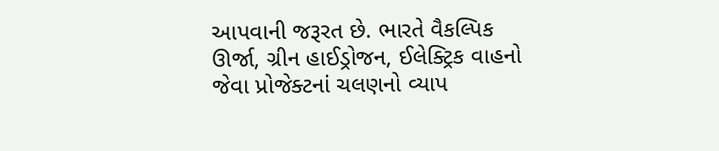આપવાની જરૂરત છે. ભારતે વૈકલ્પિક ઊર્જા, ગ્રીન હાઈડ્રોજન, ઈલેક્ટ્રિક વાહનો જેવા પ્રોજેક્ટનાં ચલણનો વ્યાપ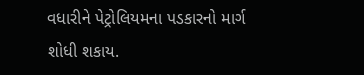વધારીને પેટ્રોલિયમના પડકારનો માર્ગ શોધી શકાય.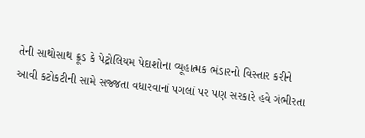તેની સાથોસાથ ક્રૂડ કે પેટ્રોલિયમ પેદાશોના વ્યૂહાત્મક ભંડારનો વિસ્તાર કરીને આવી કટોકટીની સામે સજ્જતા વધારવાનાં પગલાં પર પણ સરકારે હવે ગંભીરતા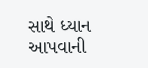સાથે ધ્યાન આપવાની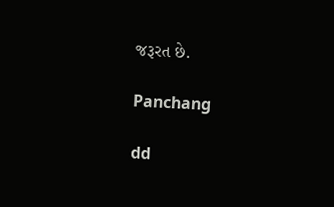જરૂરત છે.

Panchang

dd